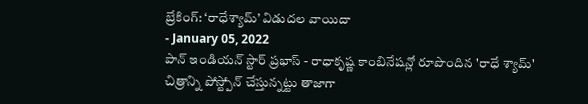బ్రేకింగ్: ‘రాధేశ్యామ్’ విడుదల వాయిదా
- January 05, 2022
పాన్ ఇండియన్ స్టార్ ప్రభాస్ - రాధాకృష్ణ కాంబినేషన్లో రూపొందిన 'రాధే శ్యామ్' చిత్రాన్ని పోస్ట్పోన్ చేస్తున్నట్టు తాజాగా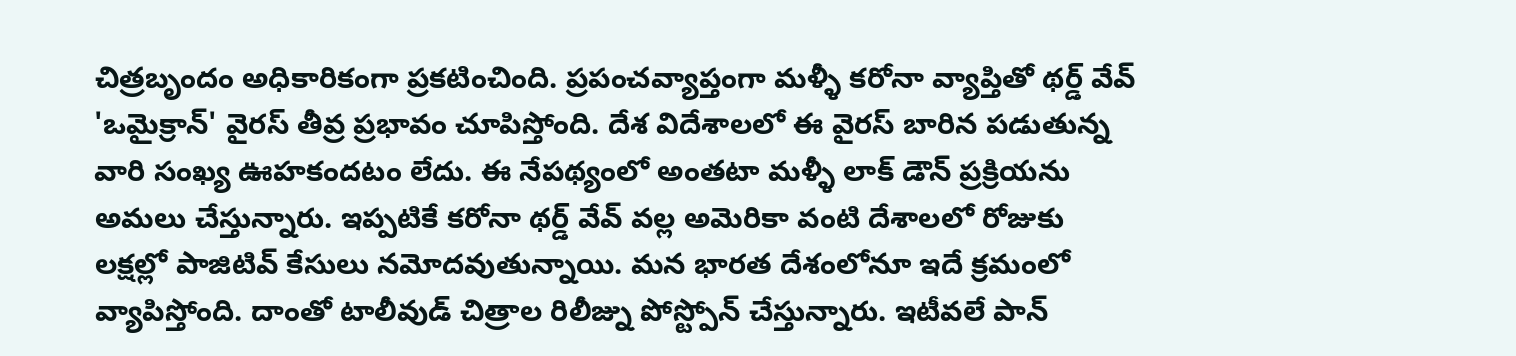చిత్రబృందం అధికారికంగా ప్రకటించింది. ప్రపంచవ్యాప్తంగా మళ్ళీ కరోనా వ్యాప్తితో థర్డ్ వేవ్ 'ఒమైక్రాన్' వైరస్ తీవ్ర ప్రభావం చూపిస్తోంది. దేశ విదేశాలలో ఈ వైరస్ బారిన పడుతున్న వారి సంఖ్య ఊహకందటం లేదు. ఈ నేపథ్యంలో అంతటా మళ్ళీ లాక్ డౌన్ ప్రక్రియను అమలు చేస్తున్నారు. ఇప్పటికే కరోనా థర్డ్ వేవ్ వల్ల అమెరికా వంటి దేశాలలో రోజుకు లక్షల్లో పాజిటివ్ కేసులు నమోదవుతున్నాయి. మన భారత దేశంలోనూ ఇదే క్రమంలో వ్యాపిస్తోంది. దాంతో టాలీవుడ్ చిత్రాల రిలీజ్ను పోస్ట్పోన్ చేస్తున్నారు. ఇటీవలే పాన్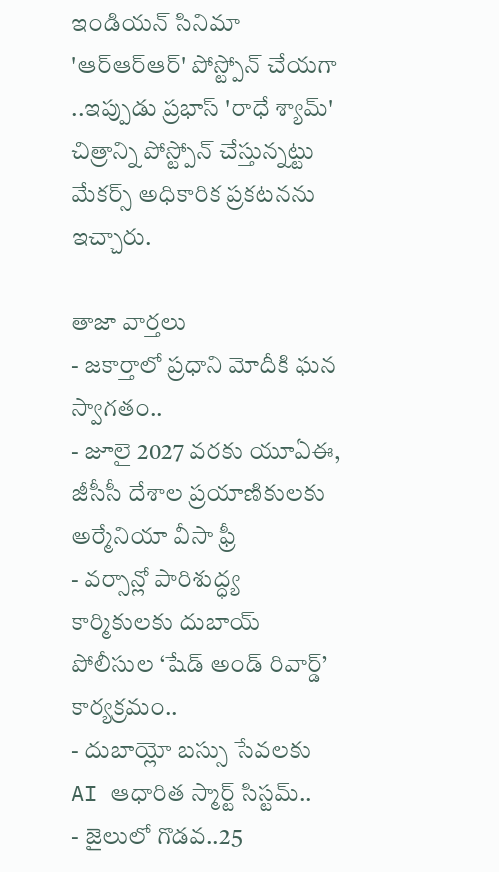ఇండియన్ సినిమా 'ఆర్ఆర్ఆర్' పోస్ట్పోన్ చేయగా ..ఇప్పుడు ప్రభాస్ 'రాధే శ్యామ్' చిత్రాన్ని పోస్ట్పోన్ చేస్తున్నట్టు మేకర్స్ అధికారిక ప్రకటనను ఇచ్చారు.

తాజా వార్తలు
- జకార్తాలో ప్రధాని మోదీకి ఘన స్వాగతం..
- జూలై 2027 వరకు యూఏఈ, జీసీసీ దేశాల ప్రయాణికులకు అర్మేనియా వీసా ఫ్రీ
- వర్సాన్లో పారిశుద్ధ్య కార్మికులకు దుబాయ్ పోలీసుల ‘షేడ్ అండ్ రివార్డ్’ కార్యక్రమం..
- దుబాయ్లో బస్సు సేవలకు AI ఆధారిత స్మార్ట్ సిస్టమ్..
- జైలులో గొడవ..25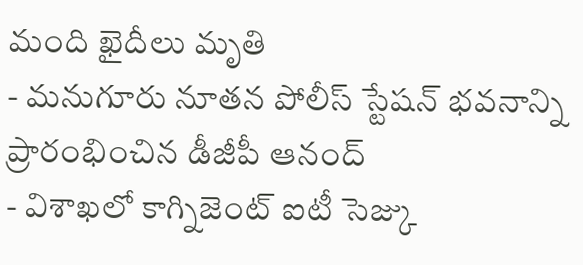మంది ఖైదీలు మృతి
- మనుగూరు నూతన పోలీస్ స్టేషన్ భవనాన్ని ప్రారంభించిన డీజీపీ ఆనంద్
- విశాఖలో కాగ్నిజెంట్ ఐటీ సెజ్కు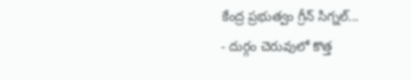కేంద్ర ప్రభుత్వం గ్రీన్ సిగ్నల్...
- దుర్గం చెరువులో కొత్త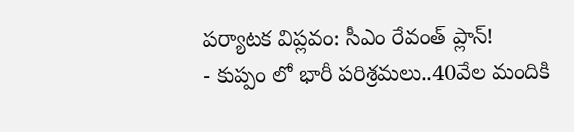పర్యాటక విప్లవం: సీఎం రేవంత్ ప్లాన్!
- కుప్పం లో భారీ పరిశ్రమలు..40వేల మందికి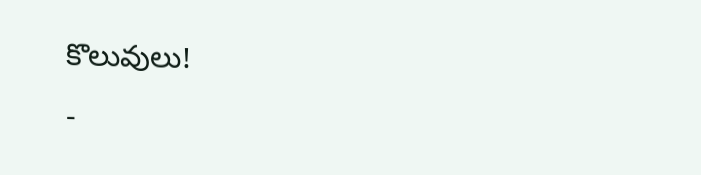కొలువులు!
-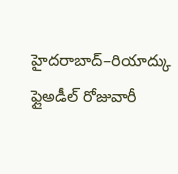హైదరాబాద్–రియాద్కు ఫ్లైఅడీల్ రోజువారీ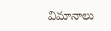విమానాలు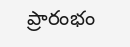ప్రారంభం